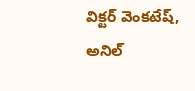విక్టర్ వెంకటేష్, అనిల్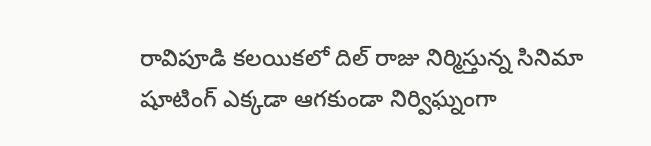రావిపూడి కలయికలో దిల్ రాజు నిర్మిస్తున్న సినిమా షూటింగ్ ఎక్కడా ఆగకుండా నిర్విఘ్నంగా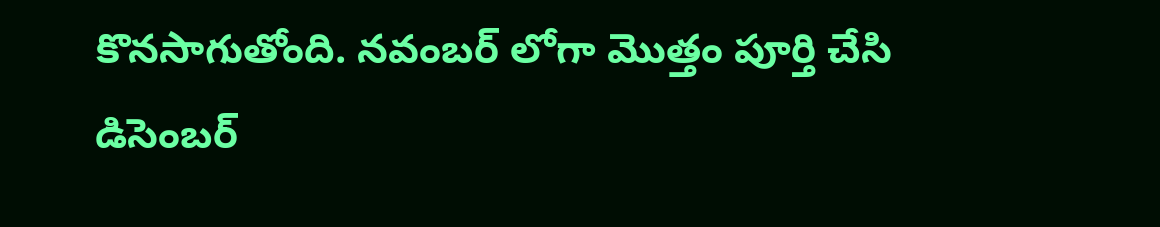కొనసాగుతోంది. నవంబర్ లోగా మొత్తం పూర్తి చేసి డిసెంబర్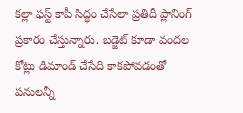కల్లా ఫస్ట్ కాపీ సిద్ధం చేసేలా ప్రతిదీ ప్లానింగ్ ప్రకారం చేస్తున్నారు. బడ్జెట్ కూడా వందల కోట్లు డిమాండ్ చేసేది కాకపోవడంతో పనులన్నీ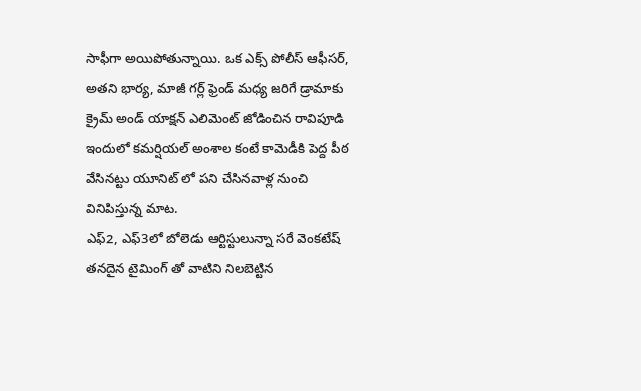సాఫీగా అయిపోతున్నాయి. ఒక ఎక్స్ పోలీస్ ఆఫీసర్, అతని భార్య, మాజీ గర్ల్ ఫ్రెండ్ మధ్య జరిగే డ్రామాకు క్రైమ్ అండ్ యాక్షన్ ఎలిమెంట్ జోడించిన రావిపూడి ఇందులో కమర్షియల్ అంశాల కంటే కామెడీకి పెద్ద పీఠ వేసినట్టు యూనిట్ లో పని చేసినవాళ్ల నుంచి వినిపిస్తున్న మాట.
ఎఫ్2, ఎఫ్3లో బోలెడు ఆర్టిస్టులున్నా సరే వెంకటేష్ తనదైన టైమింగ్ తో వాటిని నిలబెట్టిన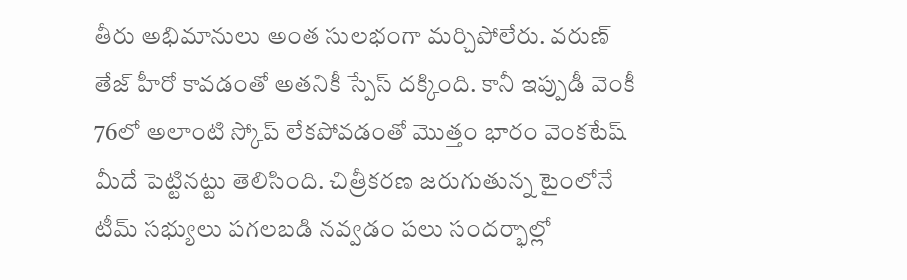తీరు అభిమానులు అంత సులభంగా మర్చిపోలేరు. వరుణ్ తేజ్ హీరో కావడంతో అతనికీ స్పేస్ దక్కింది. కానీ ఇప్పుడీ వెంకీ 76లో అలాంటి స్కోప్ లేకపోవడంతో మొత్తం భారం వెంకటేష్ మీదే పెట్టినట్టు తెలిసింది. చిత్రీకరణ జరుగుతున్న టైంలోనే టీమ్ సభ్యులు పగలబడి నవ్వడం పలు సందర్భాల్లో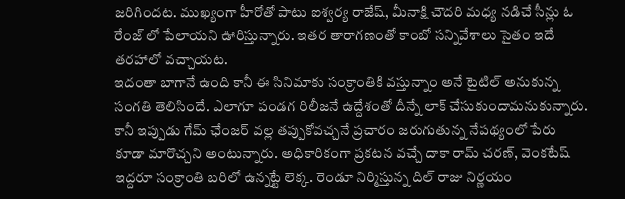జరిగిందట. ముఖ్యంగా హీరోతో పాటు ఐశ్వర్య రాజేష్, మీనాక్షి చౌదరి మధ్య నడిచే సీన్లు ఓ రేంజ్ లో పేలాయని ఊరిస్తున్నారు. ఇతర తారాగణంతో కాంబో సన్నివేశాలు సైతం ఇదే తరహాలో వచ్చాయట.
ఇదంతా బాగానే ఉంది కానీ ఈ సినిమాకు సంక్రాంతికి వస్తున్నాం అనే టైటిల్ అనుకున్న సంగతి తెలిసిందే. ఎలాగూ పండగ రిలీజనే ఉద్దేశంతో దీన్నే లాక్ చేసుకుందామనుకున్నారు. కానీ ఇప్పుడు గేమ్ ఛేంజర్ వల్ల తప్పుకోవచ్చనే ప్రచారం జరుగుతున్న నేపథ్యంలో పేరు కూడా మారొచ్చని అంటున్నారు. అధికారికంగా ప్రకటన వచ్చే దాకా రామ్ చరణ్, వెంకటేష్ ఇద్దరూ సంక్రాంతి బరిలో ఉన్నట్టే లెక్క. రెండూ నిర్మిస్తున్న దిల్ రాజు నిర్ణయం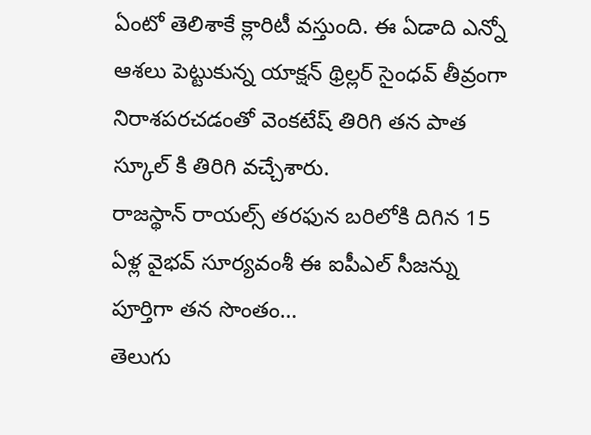ఏంటో తెలిశాకే క్లారిటీ వస్తుంది. ఈ ఏడాది ఎన్నో ఆశలు పెట్టుకున్న యాక్షన్ థ్రిల్లర్ సైంధవ్ తీవ్రంగా నిరాశపరచడంతో వెంకటేష్ తిరిగి తన పాత స్కూల్ కి తిరిగి వచ్చేశారు.
రాజస్థాన్ రాయల్స్ తరఫున బరిలోకి దిగిన 15 ఏళ్ల వైభవ్ సూర్యవంశీ ఈ ఐపీఎల్ సీజన్ను పూర్తిగా తన సొంతం…
తెలుగు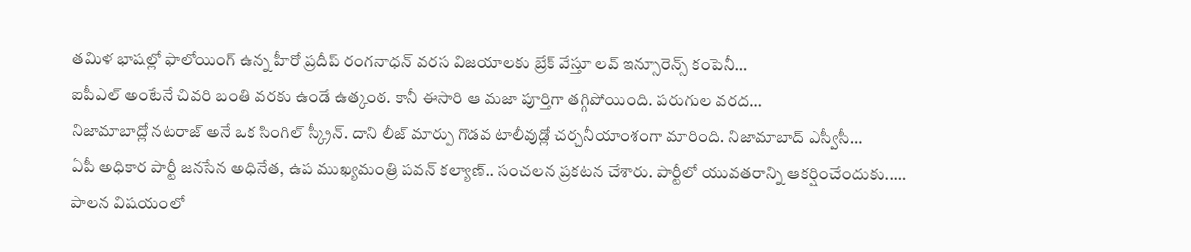తమిళ భాషల్లో ఫాలోయింగ్ ఉన్న హీరో ప్రదీప్ రంగనాధన్ వరస విజయాలకు బ్రేక్ వేస్తూ లవ్ ఇన్సూరెన్స్ కంపెనీ…
ఐపీఎల్ అంటేనే చివరి బంతి వరకు ఉండే ఉత్కంఠ. కానీ ఈసారి ఆ మజా పూర్తిగా తగ్గిపోయింది. పరుగుల వరద…
నిజామాబాద్లో నటరాజ్ అనే ఒక సింగిల్ స్క్రీన్. దాని లీజ్ మార్పు గొడవ టాలీవుడ్లో చర్చనీయాంశంగా మారింది. నిజామాబాద్ ఎస్వీసీ…
ఏపీ అధికార పార్టీ జనసేన అధినేత, ఉప ముఖ్యమంత్రి పవన్ కల్యాణ్.. సంచలన ప్రకటన చేశారు. పార్టీలో యువతరాన్ని ఆకర్షించేందుకు..…
పాలన విషయంలో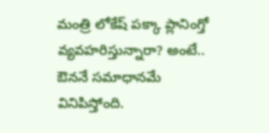మంత్రి లోకేష్ పక్కా ప్లానింగ్తో వ్యవహరిస్తున్నారా? అంటే.. ఔననే సమాధానమే వినిపిస్తోంది.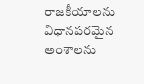రాజకీయాలను విధానపరమైన అంశాలను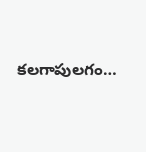కలగాపులగం…